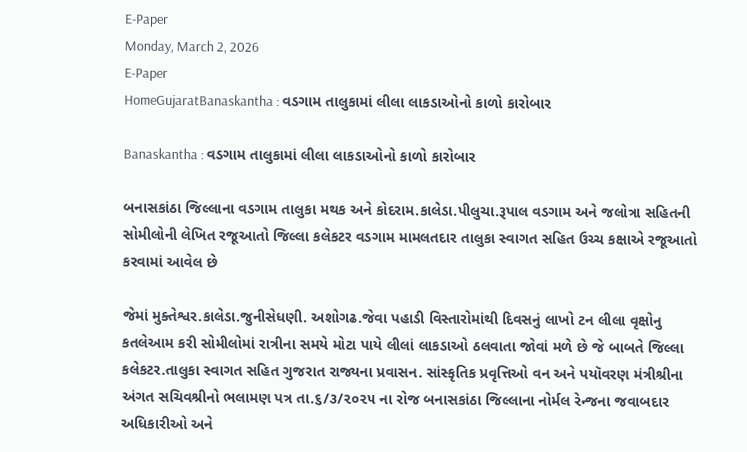E-Paper
Monday, March 2, 2026
E-Paper
HomeGujaratBanaskantha : વડગામ તાલુકામાં લીલા લાકડાઓનો કાળો કારોબાર

Banaskantha : વડગામ તાલુકામાં લીલા લાકડાઓનો કાળો કારોબાર

બનાસકાંઠા જિલ્લાના વડગામ તાલુકા મથક અને કોદરામ.કાલેડા.પીલુચા.રૂપાલ વડગામ અને જલોત્રા સહિતની સોમીલોની લેખિત રજૂઆતો જિલ્લા કલેકટર વડગામ મામલતદાર તાલુકા સ્વાગત સહિત ઉચ્ચ કક્ષાએ રજૂઆતો કરવામાં આવેલ છે

જેમાં મુક્તેશ્વર.કાલેડા.જુનીસેધણી. અશોગઢ.જેવા પહાડી વિસ્તારોમાંથી દિવસનું લાખો ટન લીલા વૃક્ષોનુ કતલેઆમ કરી સોમીલોમાં રાત્રીના સમયે મોટા પાયે લીલાં લાકડાઓ ઠલવાતા જોવાં મળે છે જે બાબતે જિલ્લા કલેકટર.તાલુકા સ્વાગત સહિત ગુજરાત રાજ્યના પ્રવાસન. સાંસ્કૃતિક પ્રવૃત્તિઓ વન અને પયૉવરણ મંત્રીશ્રીના અંગત સચિવશ્રીનો ભલામણ પત્ર તા.૬/૩/૨૦૨૫ ના રોજ બનાસકાંઠા જિલ્લાના નોર્મલ રેન્જના જવાબદાર અધિકારીઓ અને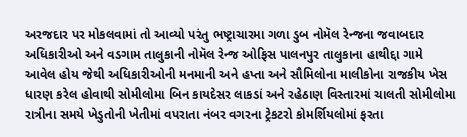અરજદાર પર મોકલવામાં તો આવ્યો પરંતુ ભષ્ટ્રાચારમા ગળા ડુબ નોમૅલ રેન્જના જવાબદાર અધિકારીઓ અને વડગામ તાલુકાની નોમૅલ રેન્જ ઓફિસ પાલનપુર તાલુકાના હાથીદ્દા ગામે આવેલ હોય જેથી અધિકારીઓની મનમાની અને હપ્તા અને સૌમિલોના માલીકોના રાજકીય ખેસ ધારણ કરેલ હોવાથી સોમીલોમા બિન કાયદેસર લાકડાં અને રહેઠાણ વિસ્તારમાં ચાલતી સોમીલોમા રાત્રીના સમયે ખેડુતોની ખેતીમાં વપરાતા નંબર વગરના ટ્રેકટરો કોમર્શિયલોમાં ફરતા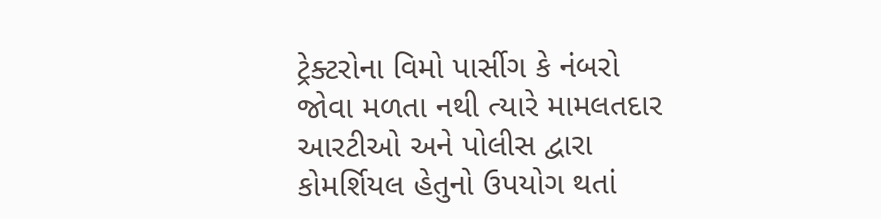ટ્રેક્ટરોના વિમો પાર્સીગ કે નંબરો જોવા મળતા નથી ત્યારે મામલતદાર આરટીઓ અને પોલીસ દ્વારા કોમર્શિયલ હેતુનો ઉપયોગ થતાં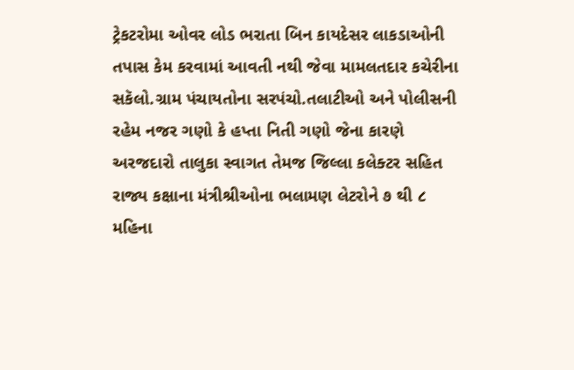ટ્રેકટરોમા ઓવર લોડ ભરાતા બિન કાયદેસર લાકડાઓની તપાસ કેમ કરવામાં આવતી નથી જેવા મામલતદાર કચેરીના સકૅલો.ગ્રામ પંચાયતોના સરપંચો.તલાટીઓ અને પોલીસની રહેમ નજર ગણો કે હપ્તા નિતી ગણો જેના કારણે અરજદારો તાલુકા સ્વાગત તેમજ જિલ્લા કલેક્ટર સહિત રાજ્ય કક્ષાના મંત્રીશ્રીઓના ભલામણ લેટરોને ૭ થી ૮ મહિના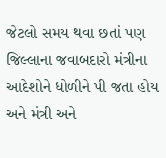જેટલો સમય થવા છતાં પણ જિલ્લાના જવાબદારો મંત્રીના આદેશોને ધોળીને પી જતા હોય અને મંત્રી અને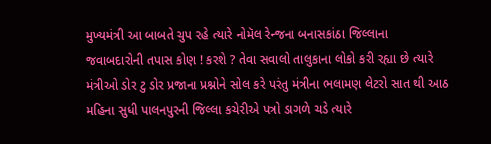મુખ્યમંત્રી આ બાબતે ચુપ રહે ત્યારે નોમૅલ રેન્જના બનાસકાંઠા જિલ્લાના જવાબદારોની તપાસ કોણ ! કરશે ? તેવા સવાલો તાલુકાના લોકો કરી રહ્યા છે ત્યારે મંત્રીઓ ડોર ટુ ડોર પ્રજાના પ્રશ્નોને સોલ કરે પરંતુ મંત્રીના ભલામણ લેટરો સાત થી આઠ મહિના સુધી પાલનપુરની જિલ્લા કચેરીએ પત્રો ડાગળે ચડે ત્યારે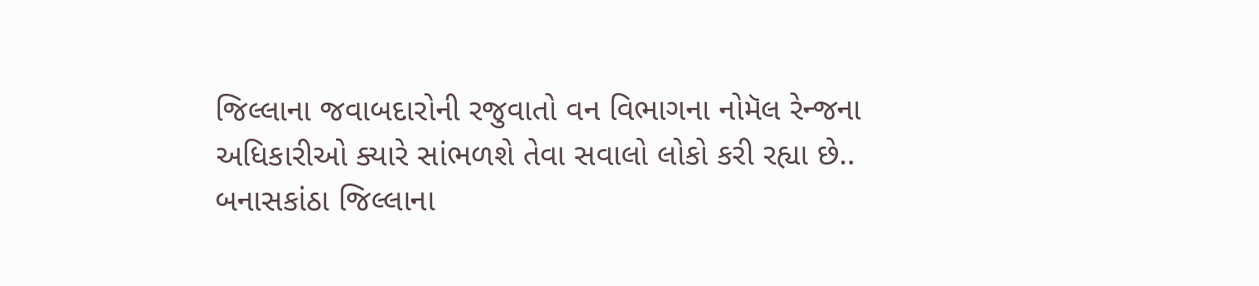જિલ્લાના જવાબદારોની રજુવાતો વન વિભાગના નોમૅલ રેન્જના અધિકારીઓ ક્યારે સાંભળશે તેવા સવાલો લોકો કરી રહ્યા છે..
બનાસકાંઠા જિલ્લાના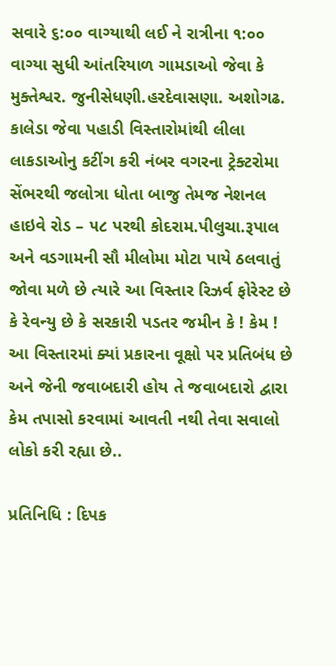સવારે ૬:૦૦ વાગ્યાથી લઈ ને રાત્રીના ૧:૦૦ વાગ્યા સુધી આંતરિયાળ ગામડાઓ જેવા કે મુક્તેશ્વર. જુનીસેધણી.હરદેવાસણા. અશોગઢ. કાલેડા જેવા પહાડી વિસ્તારોમાંથી લીલા લાકડાઓનુ કટીંગ કરી નંબર વગરના ટ્રેક્ટરોમા સેંભરથી જલોત્રા ધોતા બાજુ તેમજ નેશનલ હાઇવે રોડ – ૫૮ પરથી કોદરામ.પીલુચા.રૂપાલ અને વડગામની સૌ મીલોમા મોટા પાયે ઠલવાતું જોવા મળે છે ત્યારે આ વિસ્તાર રિઝર્વ ફોરેસ્ટ છે કે રેવન્યુ છે કે સરકારી પડતર જમીન કે ! કેમ ! આ વિસ્તારમાં ક્યાં પ્રકારના વૂક્ષો પર પ્રતિબંધ છે અને જેની જવાબદારી હોય તે જવાબદારો દ્વારા કેમ તપાસો કરવામાં આવતી નથી તેવા સવાલો લોકો કરી રહ્યા છે..

પ્રતિનિધિ : દિપક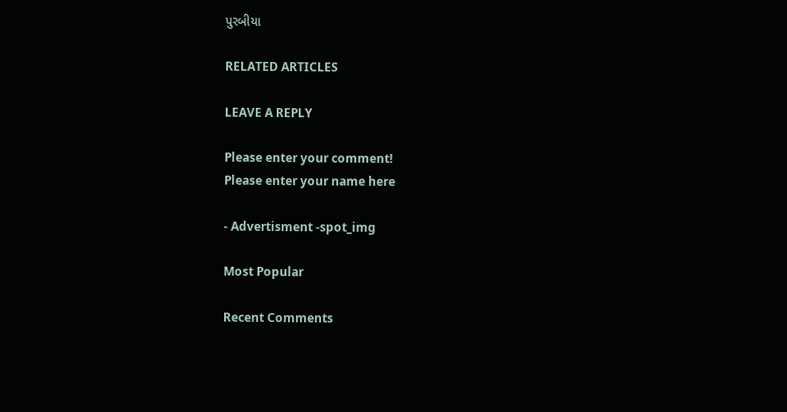પુરબીયા

RELATED ARTICLES

LEAVE A REPLY

Please enter your comment!
Please enter your name here

- Advertisment -spot_img

Most Popular

Recent Comments